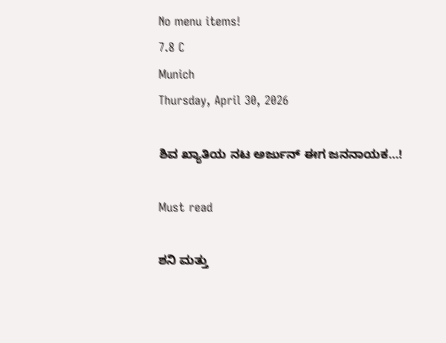No menu items!
7.8 C
Munich
Thursday, April 30, 2026

ಶಿವ ಖ್ಯಾತಿಯ ನಟ ಅರ್ಜುನ್ ಈಗ ಜನನಾಯಕ…!

Must read

ಶನಿ ಮತ್ತು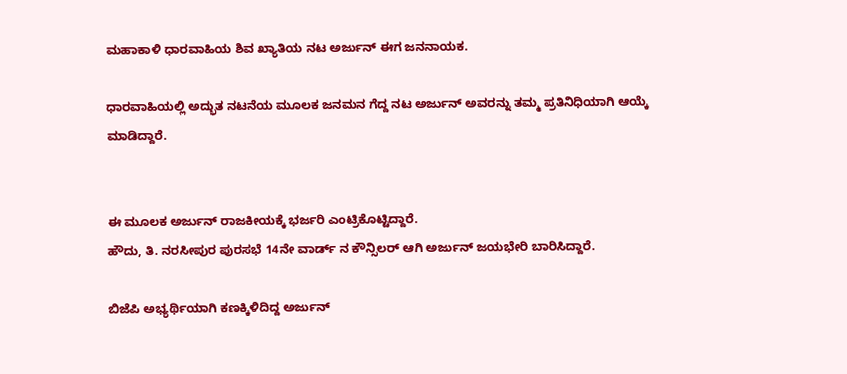ಮಹಾಕಾಳಿ ಧಾರವಾಹಿಯ ಶಿವ ಖ್ಯಾತಿಯ ನಟ ಅರ್ಜುನ್ ಈಗ ಜನನಾಯಕ.

ಧಾರವಾಹಿಯಲ್ಲಿ ಅದ್ಭುತ ನಟನೆಯ ಮೂಲಕ ಜನಮನ ಗೆದ್ದ ನಟ ಅರ್ಜುನ್ ಅವರನ್ನು ತಮ್ಮ ಪ್ರತಿನಿಧಿಯಾಗಿ ಆಯ್ಕೆ ಮಾಡಿದ್ದಾರೆ.


ಈ ಮೂಲಕ ಅರ್ಜುನ್ ರಾಜಕೀಯಕ್ಕೆ ಭರ್ಜರಿ ಎಂಟ್ರಿಕೊಟ್ಟಿದ್ದಾರೆ.
ಹೌದು, ತಿ. ನರಸೀಪುರ ಪುರಸಭೆ 14ನೇ ವಾರ್ಡ್ ನ ಕೌನ್ಸಿಲರ್ ಆಗಿ ಅರ್ಜುನ್ ಜಯಭೇರಿ ಬಾರಿಸಿದ್ದಾರೆ.

ಬಿಜೆಪಿ ಅಭ್ಯರ್ಥಿಯಾಗಿ ಕಣಕ್ಕಿಳಿದಿದ್ದ ಅರ್ಜುನ್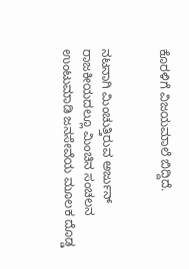ಕೊರಳಿಗೆ ವಿಜಯಮಾಲೆ ಬಿದ್ದಿದೆ.


ನಟನಾಗಿ ಮಿಂಚುತ್ತಿರುವ ಅರ್ಜುನ್ ರಾಜಕೀಯದಲ್ಲೂ ಮಿಂಚಿನ ಸಂಚಲನ ಉಂಟುಮಾಡಿ ಜನಸೇವೆಯ ಮೂಲಕ ದೊಡ್ಡ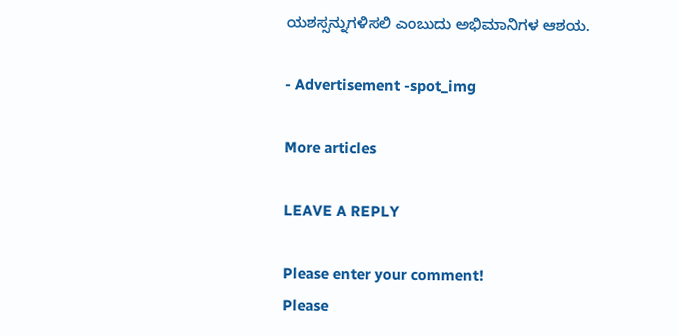ಯಶಸ್ಸನ್ನುಗಳಿಸಲಿ ಎಂಬುದು ಅಭಿಮಾನಿಗಳ ಆಶಯ.

- Advertisement -spot_img

More articles

LEAVE A REPLY

Please enter your comment!
Please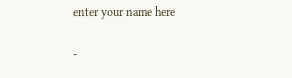enter your name here

-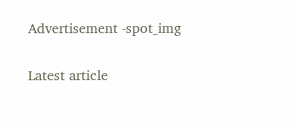Advertisement -spot_img

Latest article